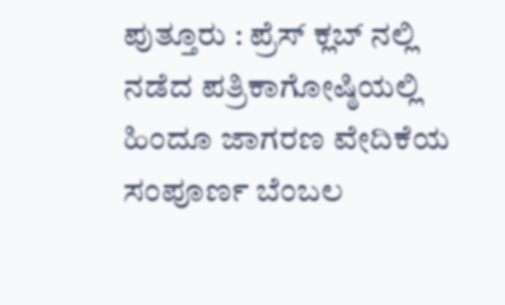ಪುತ್ತೂರು : ಪ್ರೆಸ್ ಕ್ಲಬ್ ನಲ್ಲಿ ನಡೆದ ಪತ್ರಿಕಾಗೋಷ್ಠಿಯಲ್ಲಿ ಹಿಂದೂ ಜಾಗರಣ ವೇದಿಕೆಯ ಸಂಪೂರ್ಣ ಬೆಂಬಲ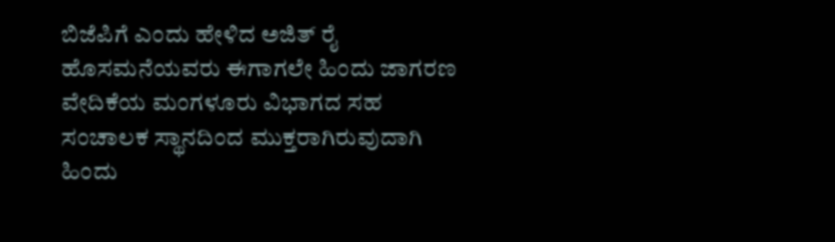ಬಿಜೆಪಿಗೆ ಎಂದು ಹೇಳಿದ ಅಜಿತ್ ರೈ ಹೊಸಮನೆಯವರು ಈಗಾಗಲೇ ಹಿಂದು ಜಾಗರಣ ವೇದಿಕೆಯ ಮಂಗಳೂರು ವಿಭಾಗದ ಸಹ ಸಂಚಾಲಕ ಸ್ಥಾನದಿಂದ ಮುಕ್ತರಾಗಿರುವುದಾಗಿ ಹಿಂದು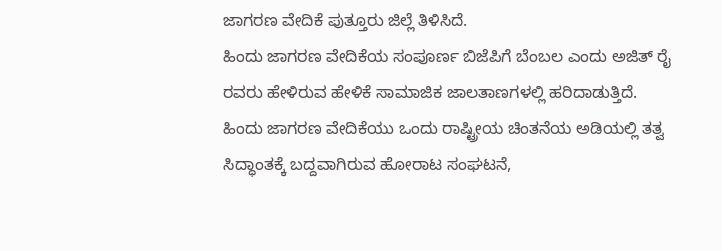ಜಾಗರಣ ವೇದಿಕೆ ಪುತ್ತೂರು ಜಿಲ್ಲೆ ತಿಳಿಸಿದೆ.
ಹಿಂದು ಜಾಗರಣ ವೇದಿಕೆಯ ಸಂಪೂರ್ಣ ಬಿಜೆಪಿಗೆ ಬೆಂಬಲ ಎಂದು ಅಜಿತ್ ರೈ ರವರು ಹೇಳಿರುವ ಹೇಳಿಕೆ ಸಾಮಾಜಿಕ ಜಾಲತಾಣಗಳಲ್ಲಿ ಹರಿದಾಡುತ್ತಿದೆ.
ಹಿಂದು ಜಾಗರಣ ವೇದಿಕೆಯು ಒಂದು ರಾಷ್ಟ್ರೀಯ ಚಿಂತನೆಯ ಅಡಿಯಲ್ಲಿ ತತ್ವ ಸಿದ್ಧಾಂತಕ್ಕೆ ಬದ್ದವಾಗಿರುವ ಹೋರಾಟ ಸಂಘಟನೆ,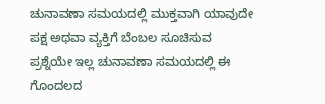ಚುನಾವಣಾ ಸಮಯದಲ್ಲಿ ಮುಕ್ತವಾಗಿ ಯಾವುದೇ ಪಕ್ಷ ಅಥವಾ ವ್ಯಕ್ತಿಗೆ ಬೆಂಬಲ ಸೂಚಿಸುವ ಪ್ರಶ್ನೆಯೇ ಇಲ್ಲ ಚುನಾವಣಾ ಸಮಯದಲ್ಲಿ ಈ ಗೊಂದಲದ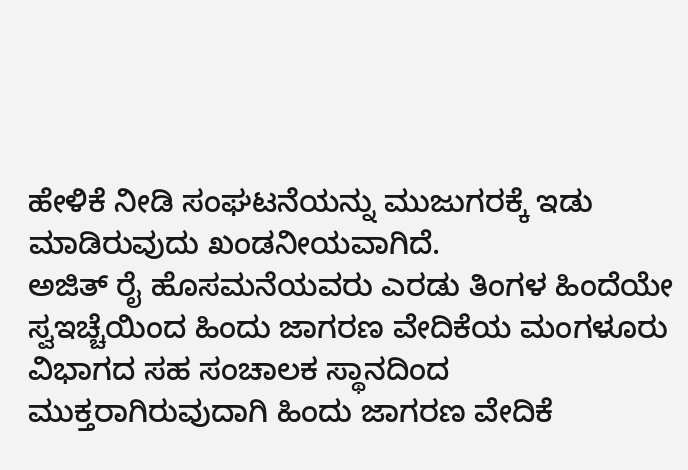ಹೇಳಿಕೆ ನೀಡಿ ಸಂಘಟನೆಯನ್ನು ಮುಜುಗರಕ್ಕೆ ಇಡು ಮಾಡಿರುವುದು ಖಂಡನೀಯವಾಗಿದೆ.
ಅಜಿತ್ ರೈ ಹೊಸಮನೆಯವರು ಎರಡು ತಿಂಗಳ ಹಿಂದೆಯೇ ಸ್ವಇಚ್ಚೆಯಿಂದ ಹಿಂದು ಜಾಗರಣ ವೇದಿಕೆಯ ಮಂಗಳೂರು ವಿಭಾಗದ ಸಹ ಸಂಚಾಲಕ ಸ್ಥಾನದಿಂದ ಮುಕ್ತರಾಗಿರುವುದಾಗಿ ಹಿಂದು ಜಾಗರಣ ವೇದಿಕೆ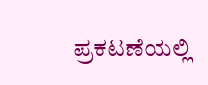ಪ್ರಕಟಣೆಯಲ್ಲಿ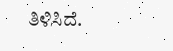ತಿಳಿಸಿದೆ.